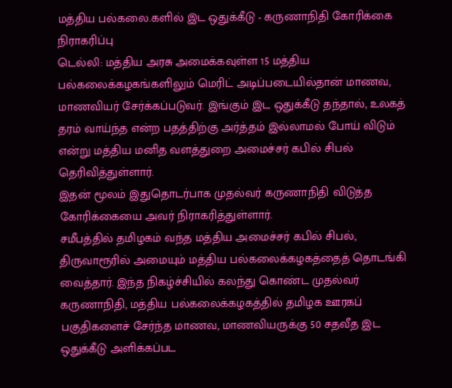மத்திய பல்கலை.களில் இட ஒதுக்கீடு - கருணாநிதி கோரிக்கை நிராகரிப்பு
டெல்லி: மத்திய அரசு அமைக்கவுள்ள 15 மத்திய பல்கலைக்கழகங்களிலும் மெரிட் அடிப்படையில்தான் மாணவ, மாணவியர் சேர்க்கப்படுவர். இங்கும் இட ஒதுக்கீடு தந்தால், உலகத் தரம் வாய்ந்த என்ற பதத்திற்கு அர்த்தம் இல்லாமல் போய் விடும் என்று மத்திய மனித வளத்துறை அமைச்சர் கபில் சிபல் தெரிவித்துள்ளார்.
இதன் மூலம் இதுதொடர்பாக முதல்வர் கருணாநிதி விடுத்த கோரிக்கையை அவர் நிராகரித்துள்ளார்.
சமீபத்தில் தமிழகம் வந்த மத்திய அமைச்சர் கபில் சிபல், திருவாரூரில் அமையும் மத்திய பல்கலைக்கழகத்தைத் தொடங்கி வைத்தார். இந்த நிகழ்ச்சியில் கலந்து கொண்ட முதல்வர் கருணாநிதி, மத்திய பல்கலைக்கழகத்தில் தமிழக ஊரகப் பகுதிகளைச் சேர்ந்த மாணவ, மாணவியருக்கு 50 சதவீத இட ஒதுக்கீடு அளிக்கப்பட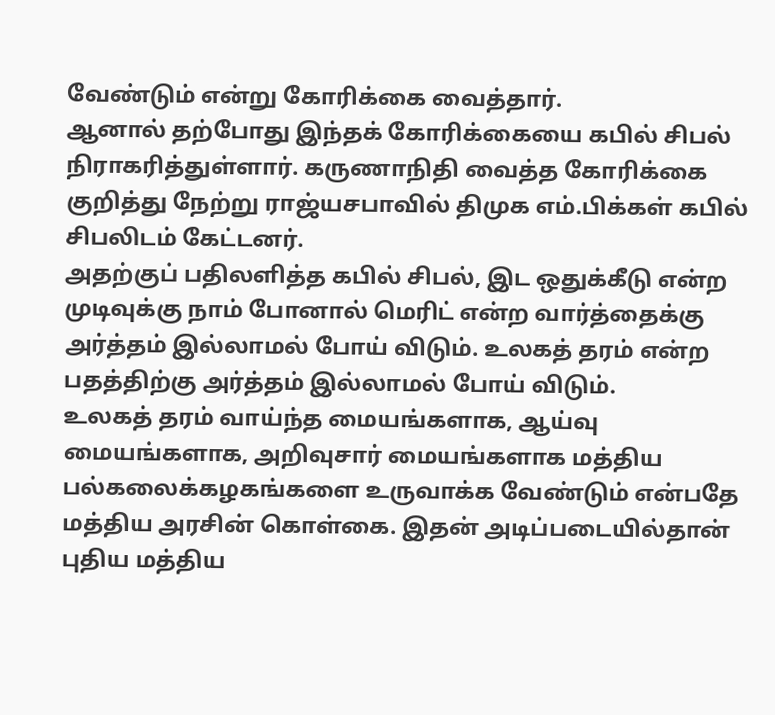வேண்டும் என்று கோரிக்கை வைத்தார்.
ஆனால் தற்போது இந்தக் கோரிக்கையை கபில் சிபல் நிராகரித்துள்ளார். கருணாநிதி வைத்த கோரிக்கை குறித்து நேற்று ராஜ்யசபாவில் திமுக எம்.பிக்கள் கபில் சிபலிடம் கேட்டனர்.
அதற்குப் பதிலளித்த கபில் சிபல், இட ஒதுக்கீடு என்ற முடிவுக்கு நாம் போனால் மெரிட் என்ற வார்த்தைக்கு அர்த்தம் இல்லாமல் போய் விடும். உலகத் தரம் என்ற பதத்திற்கு அர்த்தம் இல்லாமல் போய் விடும்.
உலகத் தரம் வாய்ந்த மையங்களாக, ஆய்வு மையங்களாக, அறிவுசார் மையங்களாக மத்திய பல்கலைக்கழகங்களை உருவாக்க வேண்டும் என்பதே மத்திய அரசின் கொள்கை. இதன் அடிப்படையில்தான் புதிய மத்திய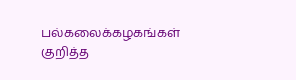பல்கலைக்கழகங்கள் குறித்த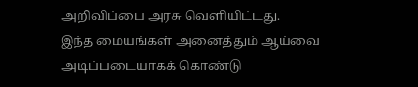அறிவிப்பை அரசு வெளியிட்டது.
இந்த மையங்கள் அனைத்தும் ஆய்வை அடிப்படையாகக் கொண்டு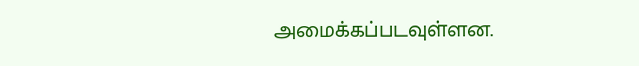அமைக்கப்படவுள்ளன.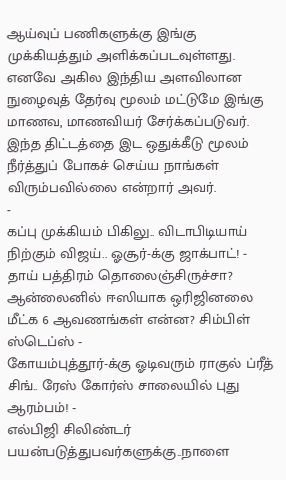ஆய்வுப் பணிகளுக்கு இங்கு முக்கியத்தும் அளிக்கப்படவுள்ளது. எனவே அகில இந்திய அளவிலான நுழைவுத் தேர்வு மூலம் மட்டுமே இங்கு மாணவ, மாணவியர் சேர்க்கப்படுவர்.
இந்த திட்டத்தை இட ஒதுக்கீடு மூலம் நீர்த்துப் போகச் செய்ய நாங்கள் விரும்பவில்லை என்றார் அவர்.
-
கப்பு முக்கியம் பிகிலு.. விடாபிடியாய் நிற்கும் விஜய்.. ஓசூர்-க்கு ஜாக்பாட்! -
தாய் பத்திரம் தொலைஞ்சிருச்சா? ஆன்லைனில் ஈஸியாக ஒரிஜினலை மீட்க 6 ஆவணங்கள் என்ன? சிம்பிள் ஸ்டெப்ஸ் -
கோயம்புத்தூர்-க்கு ஓடிவரும் ராகுல் ப்ரீத் சிங்.. ரேஸ் கோர்ஸ் சாலையில் புது ஆரம்பம்! -
எல்பிஜி சிலிண்டர் பயன்படுத்துபவர்களுக்கு..நாளை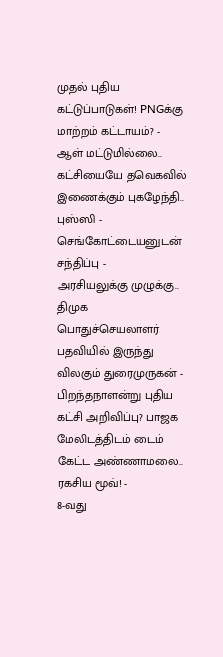முதல் புதிய கட்டுப்பாடுகள்! PNGக்கு மாற்றம் கட்டாயம்? -
ஆள் மட்டுமில்லை.. கட்சியையே தவெகவில் இணைக்கும் புகழேந்தி.. புஸ்ஸி - செங்கோட்டையனுடன் சந்திப்பு -
அரசியலுக்கு முழுக்கு.. திமுக பொதுச்செயலாளர் பதவியில் இருந்து விலகும் துரைமுருகன் -
பிறந்தநாளன்று புதிய கட்சி அறிவிப்பு? பாஜக மேலிடத்திடம் டைம் கேட்ட அண்ணாமலை.. ரகசிய மூவ்! -
8-வது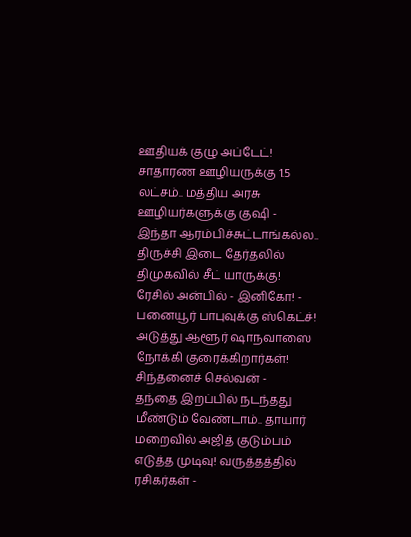ஊதியக் குழு அப்டேட்! சாதாரண ஊழியருக்கு 1.5 லட்சம்.. மத்திய அரசு ஊழியர்களுக்கு குஷி -
இந்தா ஆரம்பிச்சுட்டாங்கல்ல.. திருச்சி இடை தேர்தலில் திமுகவில் சீட் யாருக்கு! ரேசில் அன்பில் - இனிகோ! -
பனையூர் பாபுவுக்கு ஸ்கெட்ச்! அடுத்து ஆளூர் ஷாநவாஸை நோக்கி குரைக்கிறார்கள்! சிந்தனைச் செல்வன் -
தந்தை இறப்பில் நடந்தது மீண்டும் வேண்டாம்.. தாயார் மறைவில் அஜித் குடும்பம் எடுத்த முடிவு! வருத்தத்தில் ரசிகர்கள் -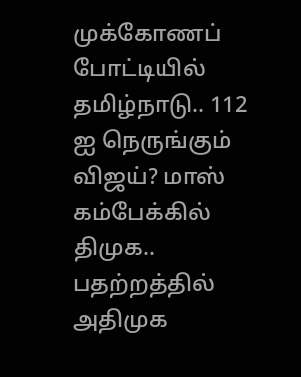முக்கோணப் போட்டியில் தமிழ்நாடு.. 112 ஐ நெருங்கும் விஜய்? மாஸ் கம்பேக்கில் திமுக.. பதற்றத்தில் அதிமுக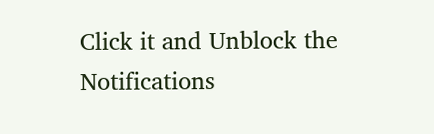Click it and Unblock the Notifications